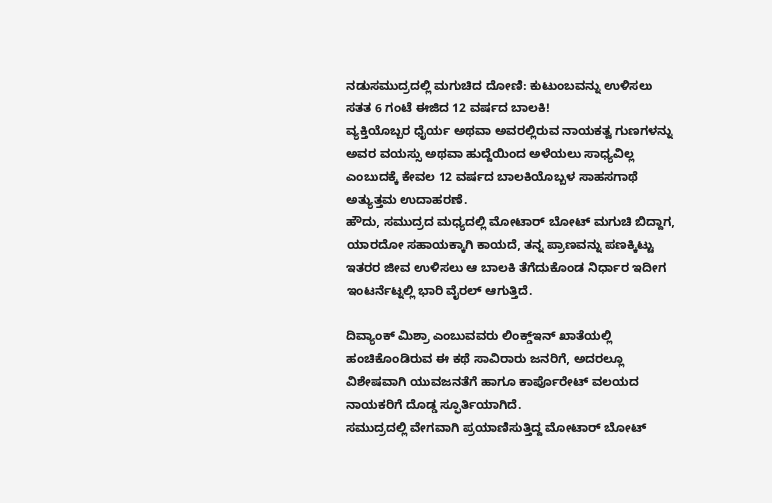ನಡುಸಮುದ್ರದಲ್ಲಿ ಮಗುಚಿದ ದೋಣಿ: ಕುಟುಂಬವನ್ನು ಉಳಿಸಲು ಸತತ 6 ಗಂಟೆ ಈಜಿದ 12 ವರ್ಷದ ಬಾಲಕಿ!
ವ್ಯಕ್ತಿಯೊಬ್ಬರ ಧೈರ್ಯ ಅಥವಾ ಅವರಲ್ಲಿರುವ ನಾಯಕತ್ವ ಗುಣಗಳನ್ನು ಅವರ ವಯಸ್ಸು ಅಥವಾ ಹುದ್ದೆಯಿಂದ ಅಳೆಯಲು ಸಾಧ್ಯವಿಲ್ಲ ಎಂಬುದಕ್ಕೆ ಕೇವಲ 12 ವರ್ಷದ ಬಾಲಕಿಯೊಬ್ಬಳ ಸಾಹಸಗಾಥೆ ಅತ್ಯುತ್ತಮ ಉದಾಹರಣೆ.
ಹೌದು, ಸಮುದ್ರದ ಮಧ್ಯದಲ್ಲಿ ಮೋಟಾರ್ ಬೋಟ್ ಮಗುಚಿ ಬಿದ್ದಾಗ, ಯಾರದೋ ಸಹಾಯಕ್ಕಾಗಿ ಕಾಯದೆ, ತನ್ನ ಪ್ರಾಣವನ್ನು ಪಣಕ್ಕಿಟ್ಟು ಇತರರ ಜೀವ ಉಳಿಸಲು ಆ ಬಾಲಕಿ ತೆಗೆದುಕೊಂಡ ನಿರ್ಧಾರ ಇದೀಗ ಇಂಟರ್ನೆಟ್ನಲ್ಲಿ ಭಾರಿ ವೈರಲ್ ಆಗುತ್ತಿದೆ.

ದಿವ್ಯಾಂಕ್ ಮಿಶ್ರಾ ಎಂಬುವವರು ಲಿಂಕ್ಡ್ಇನ್ ಖಾತೆಯಲ್ಲಿ ಹಂಚಿಕೊಂಡಿರುವ ಈ ಕಥೆ ಸಾವಿರಾರು ಜನರಿಗೆ, ಅದರಲ್ಲೂ ವಿಶೇಷವಾಗಿ ಯುವಜನತೆಗೆ ಹಾಗೂ ಕಾರ್ಪೊರೇಟ್ ವಲಯದ ನಾಯಕರಿಗೆ ದೊಡ್ಡ ಸ್ಫೂರ್ತಿಯಾಗಿದೆ.
ಸಮುದ್ರದಲ್ಲಿ ವೇಗವಾಗಿ ಪ್ರಯಾಣಿಸುತ್ತಿದ್ದ ಮೋಟಾರ್ ಬೋಟ್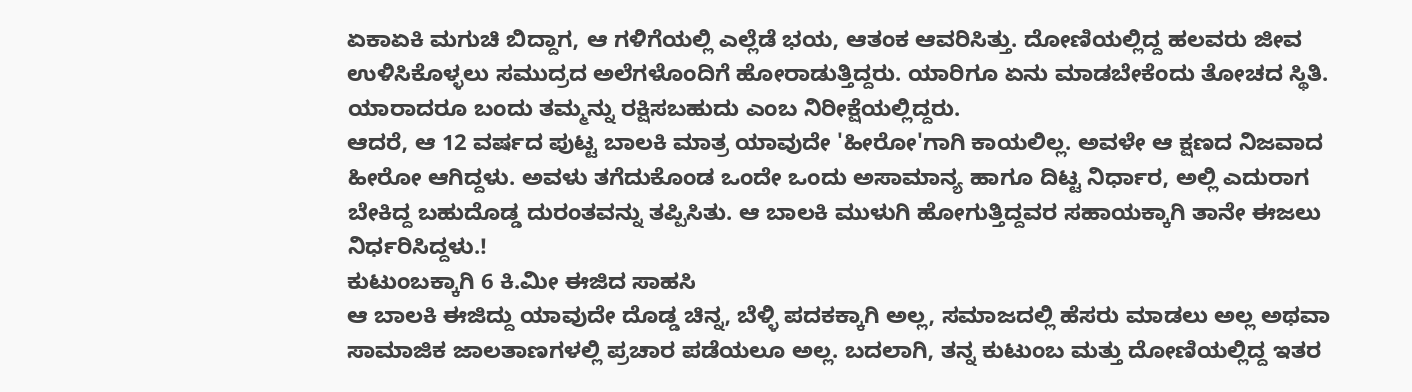ಏಕಾಏಕಿ ಮಗುಚಿ ಬಿದ್ದಾಗ, ಆ ಗಳಿಗೆಯಲ್ಲಿ ಎಲ್ಲೆಡೆ ಭಯ, ಆತಂಕ ಆವರಿಸಿತ್ತು. ದೋಣಿಯಲ್ಲಿದ್ದ ಹಲವರು ಜೀವ ಉಳಿಸಿಕೊಳ್ಳಲು ಸಮುದ್ರದ ಅಲೆಗಳೊಂದಿಗೆ ಹೋರಾಡುತ್ತಿದ್ದರು. ಯಾರಿಗೂ ಏನು ಮಾಡಬೇಕೆಂದು ತೋಚದ ಸ್ಥಿತಿ. ಯಾರಾದರೂ ಬಂದು ತಮ್ಮನ್ನು ರಕ್ಷಿಸಬಹುದು ಎಂಬ ನಿರೀಕ್ಷೆಯಲ್ಲಿದ್ದರು.
ಆದರೆ, ಆ 12 ವರ್ಷದ ಪುಟ್ಟ ಬಾಲಕಿ ಮಾತ್ರ ಯಾವುದೇ 'ಹೀರೋ'ಗಾಗಿ ಕಾಯಲಿಲ್ಲ. ಅವಳೇ ಆ ಕ್ಷಣದ ನಿಜವಾದ ಹೀರೋ ಆಗಿದ್ದಳು. ಅವಳು ತಗೆದುಕೊಂಡ ಒಂದೇ ಒಂದು ಅಸಾಮಾನ್ಯ ಹಾಗೂ ದಿಟ್ಟ ನಿರ್ಧಾರ, ಅಲ್ಲಿ ಎದುರಾಗ ಬೇಕಿದ್ದ ಬಹುದೊಡ್ಡ ದುರಂತವನ್ನು ತಪ್ಪಿಸಿತು. ಆ ಬಾಲಕಿ ಮುಳುಗಿ ಹೋಗುತ್ತಿದ್ದವರ ಸಹಾಯಕ್ಕಾಗಿ ತಾನೇ ಈಜಲು ನಿರ್ಧರಿಸಿದ್ದಳು.!
ಕುಟುಂಬಕ್ಕಾಗಿ 6 ಕಿ.ಮೀ ಈಜಿದ ಸಾಹಸಿ
ಆ ಬಾಲಕಿ ಈಜಿದ್ದು ಯಾವುದೇ ದೊಡ್ಡ ಚಿನ್ನ, ಬೆಳ್ಳಿ ಪದಕಕ್ಕಾಗಿ ಅಲ್ಲ, ಸಮಾಜದಲ್ಲಿ ಹೆಸರು ಮಾಡಲು ಅಲ್ಲ ಅಥವಾ ಸಾಮಾಜಿಕ ಜಾಲತಾಣಗಳಲ್ಲಿ ಪ್ರಚಾರ ಪಡೆಯಲೂ ಅಲ್ಲ. ಬದಲಾಗಿ, ತನ್ನ ಕುಟುಂಬ ಮತ್ತು ದೋಣಿಯಲ್ಲಿದ್ದ ಇತರ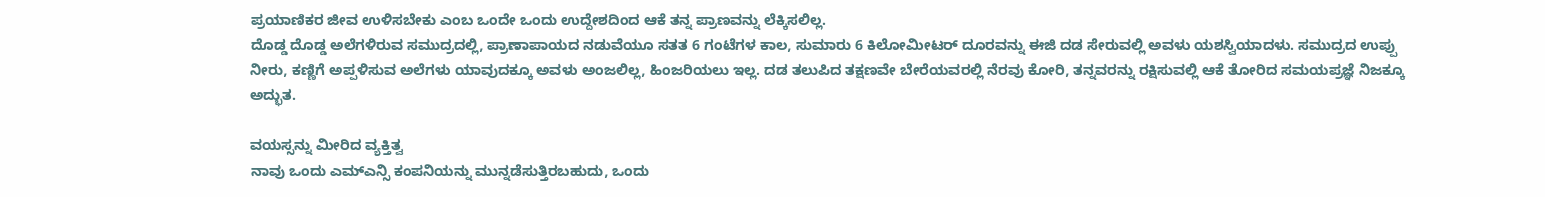ಪ್ರಯಾಣಿಕರ ಜೀವ ಉಳಿಸಬೇಕು ಎಂಬ ಒಂದೇ ಒಂದು ಉದ್ದೇಶದಿಂದ ಆಕೆ ತನ್ನ ಪ್ರಾಣವನ್ನು ಲೆಕ್ಕಿಸಲಿಲ್ಲ.
ದೊಡ್ಡ ದೊಡ್ಡ ಅಲೆಗಳಿರುವ ಸಮುದ್ರದಲ್ಲಿ, ಪ್ರಾಣಾಪಾಯದ ನಡುವೆಯೂ ಸತತ 6 ಗಂಟೆಗಳ ಕಾಲ, ಸುಮಾರು 6 ಕಿಲೋಮೀಟರ್ ದೂರವನ್ನು ಈಜಿ ದಡ ಸೇರುವಲ್ಲಿ ಅವಳು ಯಶಸ್ವಿಯಾದಳು. ಸಮುದ್ರದ ಉಪ್ಪು ನೀರು, ಕಣ್ಣಿಗೆ ಅಪ್ಪಳಿಸುವ ಅಲೆಗಳು ಯಾವುದಕ್ಕೂ ಅವಳು ಅಂಜಲಿಲ್ಲ, ಹಿಂಜರಿಯಲು ಇಲ್ಲ. ದಡ ತಲುಪಿದ ತಕ್ಷಣವೇ ಬೇರೆಯವರಲ್ಲಿ ನೆರವು ಕೋರಿ, ತನ್ನವರನ್ನು ರಕ್ಷಿಸುವಲ್ಲಿ ಆಕೆ ತೋರಿದ ಸಮಯಪ್ರಜ್ಞೆ ನಿಜಕ್ಕೂ ಅದ್ಭುತ.

ವಯಸ್ಸನ್ನು ಮೀರಿದ ವ್ಯಕ್ತಿತ್ವ
ನಾವು ಒಂದು ಎಮ್ಎನ್ಸಿ ಕಂಪನಿಯನ್ನು ಮುನ್ನಡೆಸುತ್ತಿರಬಹುದು, ಒಂದು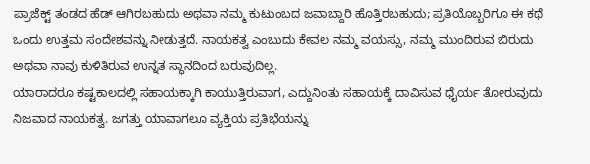ಪ್ರಾಜೆಕ್ಟ್ ತಂಡದ ಹೆಡ್ ಆಗಿರಬಹುದು ಅಥವಾ ನಮ್ಮ ಕುಟುಂಬದ ಜವಾಬ್ದಾರಿ ಹೊತ್ತಿರಬಹುದು; ಪ್ರತಿಯೊಬ್ಬರಿಗೂ ಈ ಕಥೆ ಒಂದು ಉತ್ತಮ ಸಂದೇಶವನ್ನು ನೀಡುತ್ತದೆ. ನಾಯಕತ್ವ ಎಂಬುದು ಕೇವಲ ನಮ್ಮ ವಯಸ್ಸು, ನಮ್ಮ ಮುಂದಿರುವ ಬಿರುದು ಅಥವಾ ನಾವು ಕುಳಿತಿರುವ ಉನ್ನತ ಸ್ಥಾನದಿಂದ ಬರುವುದಿಲ್ಲ.
ಯಾರಾದರೂ ಕಷ್ಟಕಾಲದಲ್ಲಿ ಸಹಾಯಕ್ಕಾಗಿ ಕಾಯುತ್ತಿರುವಾಗ, ಎದ್ದುನಿಂತು ಸಹಾಯಕ್ಕೆ ದಾವಿಸುವ ಧೈರ್ಯ ತೋರುವುದು ನಿಜವಾದ ನಾಯಕತ್ವ. ಜಗತ್ತು ಯಾವಾಗಲೂ ವ್ಯಕ್ತಿಯ ಪ್ರತಿಭೆಯನ್ನು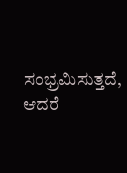ಸಂಭ್ರಮಿಸುತ್ತದೆ, ಆದರೆ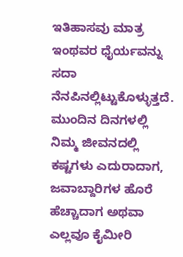ಇತಿಹಾಸವು ಮಾತ್ರ ಇಂಥವರ ಧೈರ್ಯವನ್ನು ಸದಾ ನೆನಪಿನಲ್ಲಿಟ್ಟುಕೊಳ್ಳುತ್ತದೆ.
ಮುಂದಿನ ದಿನಗಳಲ್ಲಿ ನಿಮ್ಮ ಜೀವನದಲ್ಲಿ ಕಷ್ಟಗಳು ಎದುರಾದಾಗ, ಜವಾಬ್ದಾರಿಗಳ ಹೊರೆ ಹೆಚ್ಚಾದಾಗ ಅಥವಾ ಎಲ್ಲವೂ ಕೈಮೀರಿ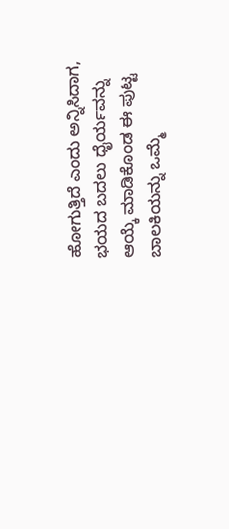ಹೋಗುತ್ತಿದೆ ಎಂದು ಅನ್ನಿಸಿದಾಗ, ಭಯದ ಬದಲು ಧೈರ್ಯವನ್ನು ಆಯ್ಕೆ ಮಾಡಿಕೊಂಡ ಈ ಪುಟ್ಟ ಬಾಲಕಿಯನ್ನು ಒಮ್ಮೆ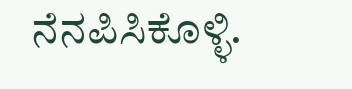ನೆನಪಿಸಿಕೊಳ್ಳಿ.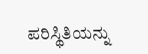ಪರಿಸ್ಥಿತಿಯನ್ನು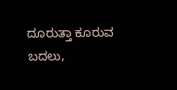ದೂರುತ್ತಾ ಕೂರುವ ಬದಲು,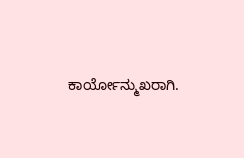ಕಾರ್ಯೋನ್ಮುಖರಾಗಿ.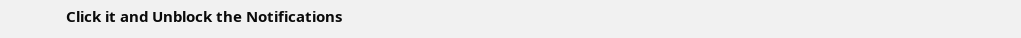Click it and Unblock the Notifications